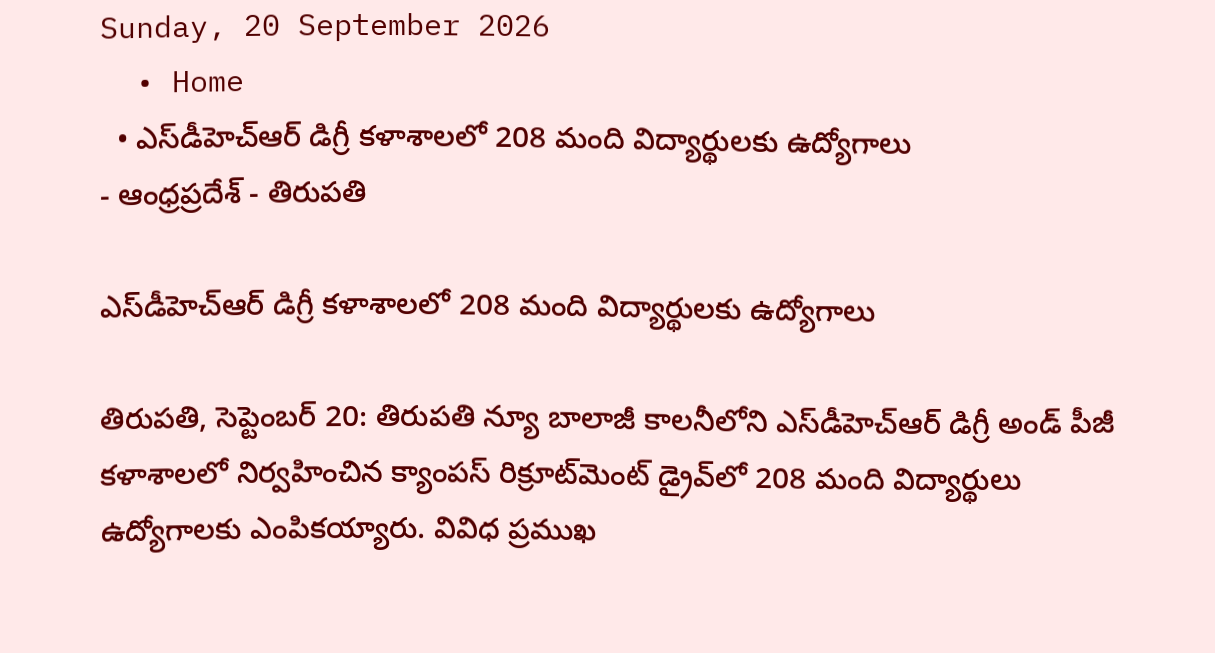Sunday, 20 September 2026
  • Home
  • ఎస్‌డీహెచ్‌ఆర్‌ డిగ్రీ కళాశాలలో 208 మంది విద్యార్థులకు ఉద్యోగాలు
- ఆంధ్రప్రదేశ్ - తిరుపతి

ఎస్‌డీహెచ్‌ఆర్‌ డిగ్రీ కళాశాలలో 208 మంది విద్యార్థులకు ఉద్యోగాలు

తిరుపతి, సెప్టెంబర్‌ 20: తిరుపతి న్యూ బాలాజీ కాలనీలోని ఎస్‌డీహెచ్‌ఆర్‌ డిగ్రీ అండ్‌ పీజీ కళాశాలలో నిర్వహించిన క్యాంపస్‌ రిక్రూట్‌మెంట్‌ డ్రైవ్‌లో 208 మంది విద్యార్థులు ఉద్యోగాలకు ఎంపికయ్యారు. వివిధ ప్రముఖ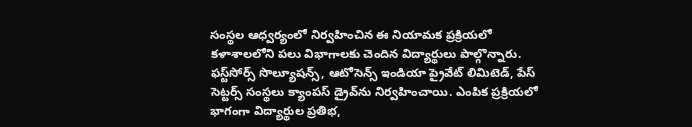సంస్థల ఆధ్వర్యంలో నిర్వహించిన ఈ నియామక ప్రక్రియలో కళాశాలలోని పలు విభాగాలకు చెందిన విద్యార్థులు పాల్గొన్నారు. ఫస్ట్‌సోర్స్‌ సొల్యూషన్స్‌, ఆటోసెన్స్‌ ఇండియా ప్రైవేట్‌ లిమిటెడ్‌, పేస్‌ సెట్టర్స్‌ సంస్థలు క్యాంపస్‌ డ్రైవ్‌ను నిర్వహించాయి. ఎంపిక ప్రక్రియలో భాగంగా విద్యార్థుల ప్రతిభ,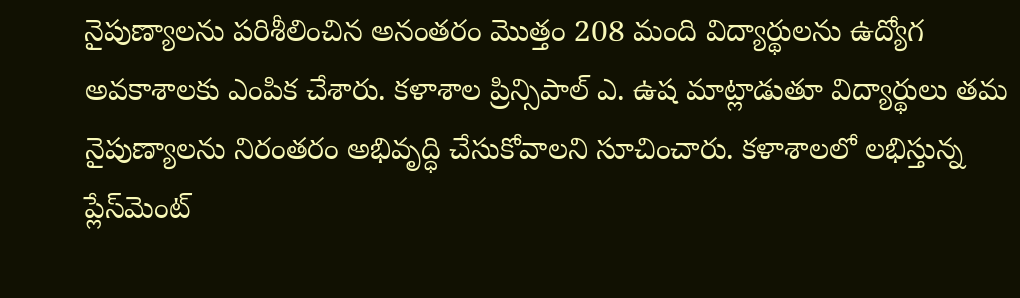నైపుణ్యాలను పరిశీలించిన అనంతరం మొత్తం 208 మంది విద్యార్థులను ఉద్యోగ అవకాశాలకు ఎంపిక చేశారు. కళాశాల ప్రిన్సిపాల్‌ ఎ. ఉష మాట్లాడుతూ విద్యార్థులు తమ నైపుణ్యాలను నిరంతరం అభివృద్ధి చేసుకోవాలని సూచించారు. కళాశాలలో లభిస్తున్న ప్లేస్‌మెంట్‌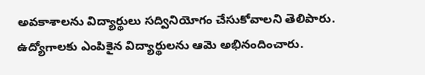అవకాశాలను విద్యార్థులు సద్వినియోగం చేసుకోవాలని తెలిపారు. ఉద్యోగాలకు ఎంపికైన విద్యార్థులను ఆమె అభినందించారు.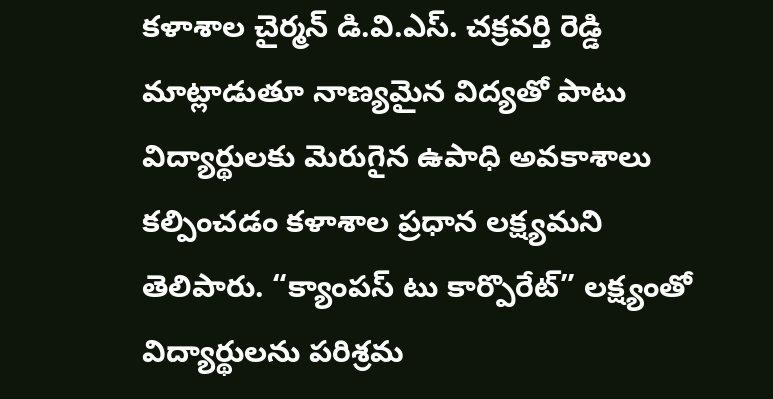కళాశాల చైర్మన్‌ డి.వి.ఎస్‌. చక్రవర్తి రెడ్డి మాట్లాడుతూ నాణ్యమైన విద్యతో పాటు విద్యార్థులకు మెరుగైన ఉపాధి అవకాశాలు కల్పించడం కళాశాల ప్రధాన లక్ష్యమని తెలిపారు. “క్యాంపస్‌ టు కార్పొరేట్‌” లక్ష్యంతో విద్యార్థులను పరిశ్రమ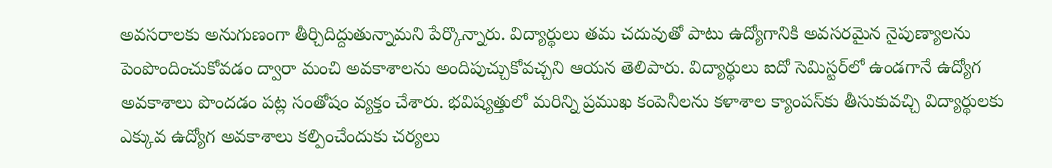అవసరాలకు అనుగుణంగా తీర్చిదిద్దుతున్నామని పేర్కొన్నారు. విద్యార్థులు తమ చదువుతో పాటు ఉద్యోగానికి అవసరమైన నైపుణ్యాలను పెంపొందించుకోవడం ద్వారా మంచి అవకాశాలను అందిపుచ్చుకోవచ్చని ఆయన తెలిపారు. విద్యార్థులు ఐదో సెమిస్టర్‌లో ఉండగానే ఉద్యోగ అవకాశాలు పొందడం పట్ల సంతోషం వ్యక్తం చేశారు. భవిష్యత్తులో మరిన్ని ప్రముఖ కంపెనీలను కళాశాల క్యాంపస్‌కు తీసుకువచ్చి విద్యార్థులకు ఎక్కువ ఉద్యోగ అవకాశాలు కల్పించేందుకు చర్యలు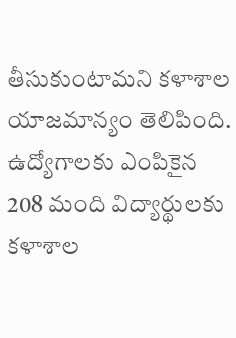తీసుకుంటామని కళాశాల యాజమాన్యం తెలిపింది. ఉద్యోగాలకు ఎంపికైన 208 మంది విద్యార్థులకు కళాశాల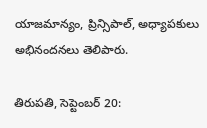యాజమాన్యం, ప్రిన్సిపాల్‌, అధ్యాపకులు అభినందనలు తెలిపారు.

తిరుపతి, సెప్టెంబర్‌ 20: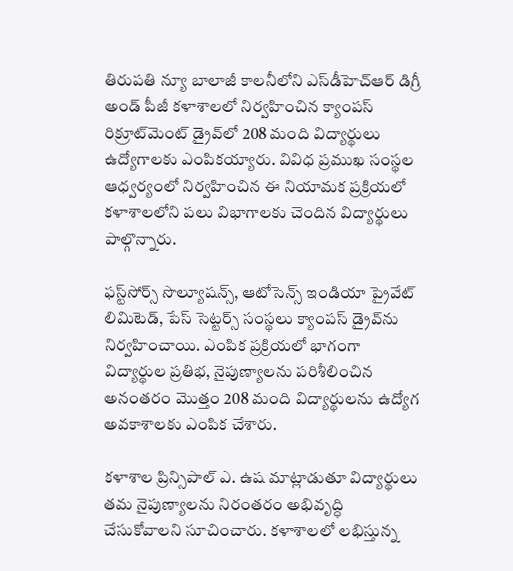తిరుపతి న్యూ బాలాజీ కాలనీలోని ఎస్‌డీహెచ్‌ఆర్‌ డిగ్రీ అండ్‌ పీజీ కళాశాలలో నిర్వహించిన క్యాంపస్‌ రిక్రూట్‌మెంట్‌ డ్రైవ్‌లో 208 మంది విద్యార్థులు ఉద్యోగాలకు ఎంపికయ్యారు. వివిధ ప్రముఖ సంస్థల ఆధ్వర్యంలో నిర్వహించిన ఈ నియామక ప్రక్రియలో కళాశాలలోని పలు విభాగాలకు చెందిన విద్యార్థులు పాల్గొన్నారు.

ఫస్ట్‌సోర్స్‌ సొల్యూషన్స్‌, ఆటోసెన్స్‌ ఇండియా ప్రైవేట్‌ లిమిటెడ్‌, పేస్‌ సెట్టర్స్‌ సంస్థలు క్యాంపస్‌ డ్రైవ్‌ను నిర్వహించాయి. ఎంపిక ప్రక్రియలో భాగంగా విద్యార్థుల ప్రతిభ, నైపుణ్యాలను పరిశీలించిన అనంతరం మొత్తం 208 మంది విద్యార్థులను ఉద్యోగ అవకాశాలకు ఎంపిక చేశారు.

కళాశాల ప్రిన్సిపాల్‌ ఎ. ఉష మాట్లాడుతూ విద్యార్థులు తమ నైపుణ్యాలను నిరంతరం అభివృద్ధి చేసుకోవాలని సూచించారు. కళాశాలలో లభిస్తున్న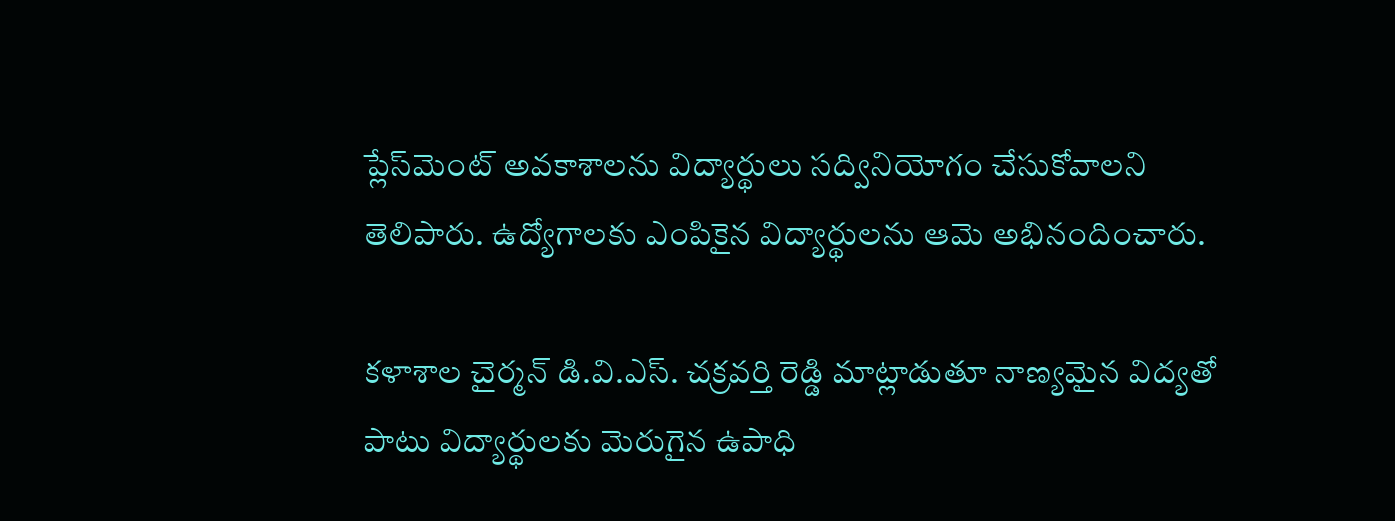ప్లేస్‌మెంట్‌ అవకాశాలను విద్యార్థులు సద్వినియోగం చేసుకోవాలని తెలిపారు. ఉద్యోగాలకు ఎంపికైన విద్యార్థులను ఆమె అభినందించారు.

కళాశాల చైర్మన్‌ డి.వి.ఎస్‌. చక్రవర్తి రెడ్డి మాట్లాడుతూ నాణ్యమైన విద్యతో పాటు విద్యార్థులకు మెరుగైన ఉపాధి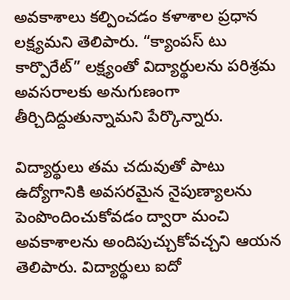అవకాశాలు కల్పించడం కళాశాల ప్రధాన లక్ష్యమని తెలిపారు. “క్యాంపస్‌ టు కార్పొరేట్‌” లక్ష్యంతో విద్యార్థులను పరిశ్రమ అవసరాలకు అనుగుణంగా తీర్చిదిద్దుతున్నామని పేర్కొన్నారు.

విద్యార్థులు తమ చదువుతో పాటు ఉద్యోగానికి అవసరమైన నైపుణ్యాలను పెంపొందించుకోవడం ద్వారా మంచి అవకాశాలను అందిపుచ్చుకోవచ్చని ఆయన తెలిపారు. విద్యార్థులు ఐదో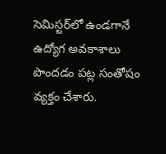సెమిస్టర్‌లో ఉండగానే ఉద్యోగ అవకాశాలు పొందడం పట్ల సంతోషం వ్యక్తం చేశారు.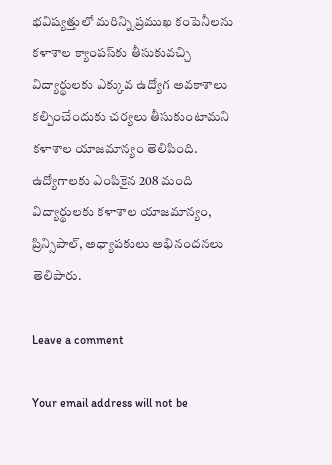భవిష్యత్తులో మరిన్ని ప్రముఖ కంపెనీలను కళాశాల క్యాంపస్‌కు తీసుకువచ్చి విద్యార్థులకు ఎక్కువ ఉద్యోగ అవకాశాలు కల్పించేందుకు చర్యలు తీసుకుంటామని కళాశాల యాజమాన్యం తెలిపింది. ఉద్యోగాలకు ఎంపికైన 208 మంది విద్యార్థులకు కళాశాల యాజమాన్యం, ప్రిన్సిపాల్‌, అధ్యాపకులు అభినందనలు తెలిపారు.

Leave a comment

Your email address will not be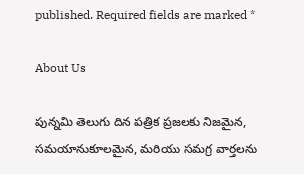published. Required fields are marked *

About Us

పున్నమి తెలుగు దిన పత్రిక ప్రజలకు నిజమైన, సమయానుకూలమైన, మరియు సమగ్ర వార్తలను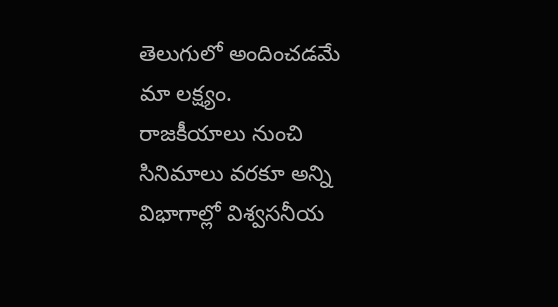తెలుగులో అందించడమే మా లక్ష్యం.
రాజకీయాలు నుంచి సినిమాలు వరకూ అన్ని విభాగాల్లో విశ్వసనీయ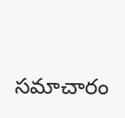సమాచారం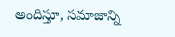అందిస్తూ, సమాజాన్ని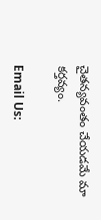చైతన్యవంతం చేయడమే మా కర్తవ్యం.

Email Us: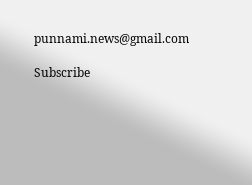punnami.news@gmail.com

Subscribe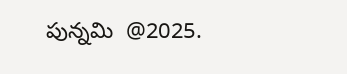పున్నమి  @2025.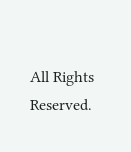All Rights Reserved.